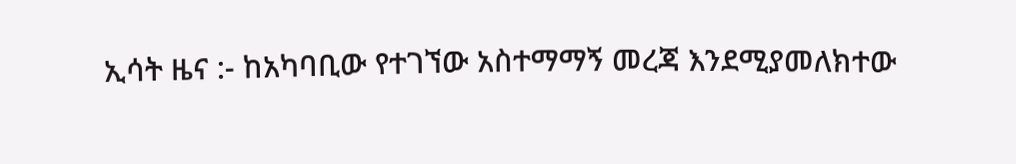ኢሳት ዜና :- ከአካባቢው የተገኘው አስተማማኝ መረጃ እንደሚያመለክተው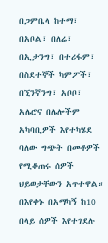በጋምቤላ ከተማ፣ በአቦል፣ በለሬ፣ በኢታንግ፣ በተሪፋም፣ በስደተኞች ካምፖች፣ በኚንኛንግ፣ አቦቦ፣ አሌሮና በሌሎችም አካባቢዎች እየተካሄደ ባለው ግጭት በመቶዎች የሚቆጠሩ ሰዎች ህይወታቸውን አጥተዋል። በእየቀኑ በአማካኝ ከ10 በላይ ሰዎች እየተገደሉ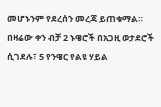መሆኑንም የደረሰን መረጃ ይጠቁማል። በዛሬው ቀን ብቻ 2 ኑዌሮች በአጋዚ ወታደሮች ሲገደሉ፣ 5 የንዌር የልዩ ሃይል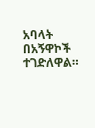አባላት በአኝዋኮች ተገድለዋል።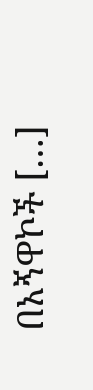በአኝዋኮች […]